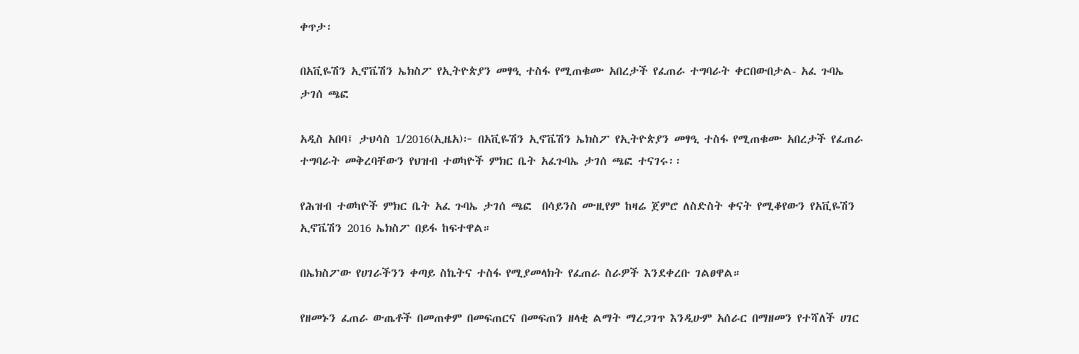ቀጥታ፡

በአቪዬሽን ኢኖቬሽን ኤክስፖ የኢትዮጵያን መፃዒ ተስፋ የሚጠቁሙ አበረታች የፈጠራ ተግባራት ቀርበውበታል- አፈ ጉባኤ ታገሰ ጫፎ

አዲስ አበባ፤ ታህሳስ 1/2016(ኢዜአ)፦ በአቪዬሽን ኢኖቬሽን ኤክስፖ የኢትዮጵያን መፃዒ ተስፋ የሚጠቁሙ አበረታች የፈጠራ ተግባራት መቅረባቸውን የህዝብ ተወካዮች ምክር ቤት አፈጉባኤ ታገሰ ጫፎ ተናገሩ፡፡

የሕዝብ ተወካዮች ምክር ቤት አፈ ጉባኤ ታገሰ ጫፎ  በሳይንስ ሙዚየም ከዛሬ ጀምሮ ለስድስት ቀናት የሚቆየውን የአቪዬሽን ኢኖቬሽን 2016 ኤክስፖ በይፋ ከፍተዋል።

በኤክስፖው የሀገራችንን ቀጣይ ስኬትና ተስፋ የሚያመላክት የፈጠራ ስራዎች እንደቀረቡ ገልፀዋል።

የዘመኑን ፈጠራ ውጤቶች በመጠቀም በመፍጠርና በመፍጠን ዘላቂ ልማት ማረጋገጥ እንዲሁም አሰራር በማዘመን የተሻለች ሀገር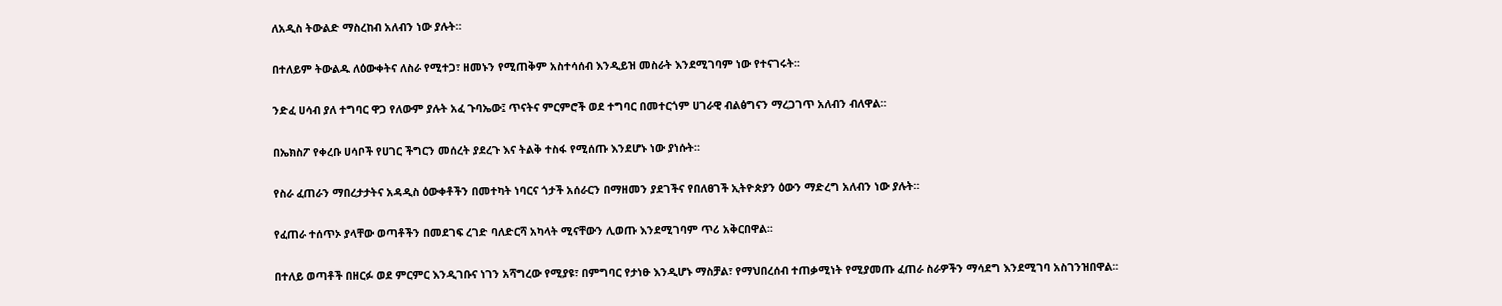ለአዲስ ትውልድ ማስረከብ አለብን ነው ያሉት።

በተለይም ትውልዱ ለዕውቀትና ለስራ የሚተጋ፣ ዘመኑን የሚጠቅም አስተሳሰብ እንዲይዝ መስራት እንደሚገባም ነው የተናገሩት፡፡

ንድፈ ሀሳብ ያለ ተግባር ዋጋ የለውም ያሉት አፈ ጉባኤው፤ ጥናትና ምርምሮች ወደ ተግባር በመተርጎም ሀገራዊ ብልፅግናን ማረጋገጥ አለብን ብለዋል።

በኤክስፖ የቀረቡ ሀሳቦች የሀገር ችግርን መሰረት ያደረጉ እና ትልቅ ተስፋ የሚሰጡ እንደሆኑ ነው ያነሱት።

የስራ ፈጠራን ማበረታታትና አዳዲስ ዕውቀቶችን በመተካት ነባርና ጎታች አሰራርን በማዘመን ያደገችና የበለፀገች ኢትዮጵያን ዕውን ማድረግ አለብን ነው ያሉት።

የፈጠራ ተሰጥኦ ያላቸው ወጣቶችን በመደገፍ ረገድ ባለድርሻ አካላት ሚናቸውን ሊወጡ እንደሚገባም ጥሪ አቅርበዋል፡፡

በተለይ ወጣቶች በዘርፉ ወደ ምርምር እንዲገቡና ነገን አሻግረው የሚያዩ፣ በምግባር የታነፁ እንዲሆኑ ማስቻል፣ የማህበረሰብ ተጠቃሚነት የሚያመጡ ፈጠራ ስራዎችን ማሳደግ እንደሚገባ አስገንዝበዋል፡፡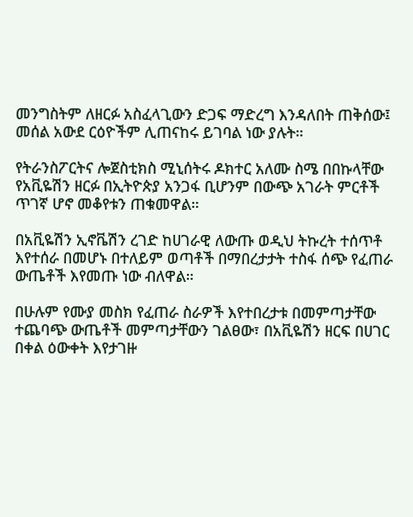መንግስትም ለዘርፉ አስፈላጊውን ድጋፍ ማድረግ እንዳለበት ጠቅሰው፤ መሰል አውደ ርዕዮችም ሊጠናከሩ ይገባል ነው ያሉት።

የትራንስፖርትና ሎጀስቲክስ ሚኒሰትሩ ዶክተር አለሙ ስሜ በበኩላቸው የአቪዬሽን ዘርፉ በኢትዮጵያ አንጋፋ ቢሆንም በውጭ አገራት ምርቶች ጥገኛ ሆኖ መቆየቱን ጠቁመዋል።

በአቪዬሽን ኢኖቬሽን ረገድ ከሀገራዊ ለውጡ ወዲህ ትኩረት ተሰጥቶ እየተሰራ በመሆኑ በተለይም ወጣቶች በማበረታታት ተስፋ ሰጭ የፈጠራ ውጤቶች እየመጡ ነው ብለዋል።

በሁሉም የሙያ መስክ የፈጠራ ስራዎች እየተበረታቱ በመምጣታቸው ተጨባጭ ውጤቶች መምጣታቸውን ገልፀው፣ በአቪዬሽን ዘርፍ በሀገር በቀል ዕውቀት እየታገዙ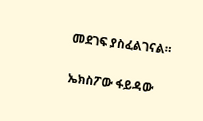መደገፍ ያስፈልገናል።

ኤክስፖው ፋይዳው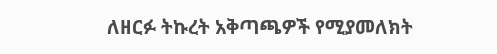ለዘርፉ ትኩረት አቅጣጫዎች የሚያመለክት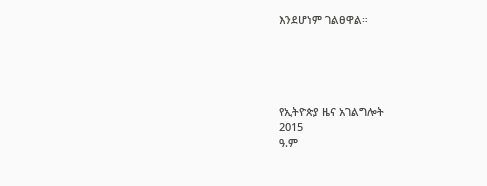እንደሆነም ገልፀዋል።





የኢትዮጵያ ዜና አገልግሎት
2015
ዓ.ም